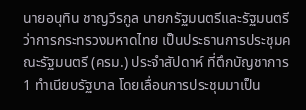นายอนุทิน ชาญวีรกูล นายกรัฐมนตรีและรัฐมนตรีว่าการกระทรวงมหาดไทย เป็นประธานการประชุมคณะรัฐมนตรี (ครม.) ประจำสัปดาห์ ที่ตึกบัญชาการ 1 ทำเนียบรัฐบาล โดยเลื่อนการประชุมมาเป็น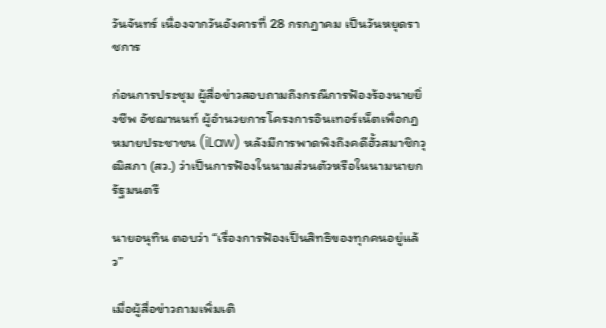วันจันทร์ เนื่องจากวันอังคารที่ 28 กรกฎาคม เป็นวันหยุดราชการ

ก่อนการประชุม ผู้สื่อข่าวสอบถามถึงกรณีการฟ้องร้องนายยิ่งชีพ อัชฌานนท์ ผู้อำนวยการโครงการอินเทอร์เน็ตเพื่อกฎหมายประชาชน (iLaw) หลังมีการพาดพิงถึงคดีฮั้วสมาชิกวุฒิสภา (สว.) ว่าเป็นการฟ้องในนามส่วนตัวหรือในนามนายกรัฐมนตรี

นายอนุทิน ตอบว่า “เรื่องการฟ้องเป็นสิทธิของทุกคนอยู่แล้ว”

เมื่อผู้สื่อข่าวถามเพิ่มเติ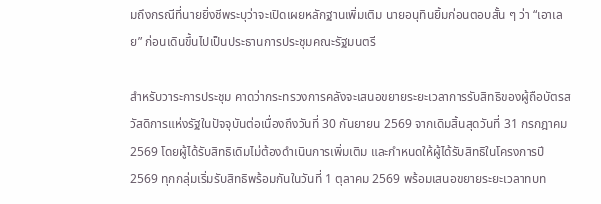มถึงกรณีที่นายยิ่งชีพระบุว่าจะเปิดเผยหลักฐานเพิ่มเติม นายอนุทินยิ้มก่อนตอบสั้น ๆ ว่า “เอาเลย” ก่อนเดินขึ้นไปเป็นประธานการประชุมคณะรัฐมนตรี

สำหรับวาระการประชุม คาดว่ากระทรวงการคลังจะเสนอขยายระยะเวลาการรับสิทธิของผู้ถือบัตรสวัสดิการแห่งรัฐในปัจจุบันต่อเนื่องถึงวันที่ 30 กันยายน 2569 จากเดิมสิ้นสุดวันที่ 31 กรกฎาคม 2569 โดยผู้ได้รับสิทธิเดิมไม่ต้องดำเนินการเพิ่มเติม และกำหนดให้ผู้ได้รับสิทธิในโครงการปี 2569 ทุกกลุ่มเริ่มรับสิทธิพร้อมกันในวันที่ 1 ตุลาคม 2569 พร้อมเสนอขยายระยะเวลาทบท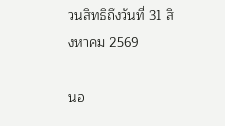วนสิทธิถึงวันที่ 31 สิงหาคม 2569

นอ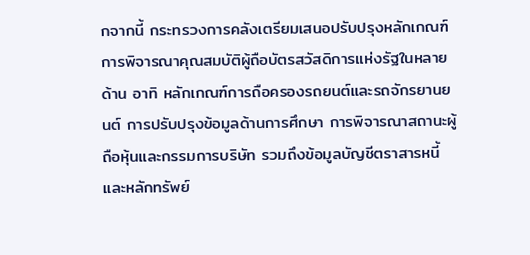กจากนี้ กระทรวงการคลังเตรียมเสนอปรับปรุงหลักเกณฑ์การพิจารณาคุณสมบัติผู้ถือบัตรสวัสดิการแห่งรัฐในหลายด้าน อาทิ หลักเกณฑ์การถือครองรถยนต์และรถจักรยานยนต์ การปรับปรุงข้อมูลด้านการศึกษา การพิจารณาสถานะผู้ถือหุ้นและกรรมการบริษัท รวมถึงข้อมูลบัญชีตราสารหนี้และหลักทรัพย์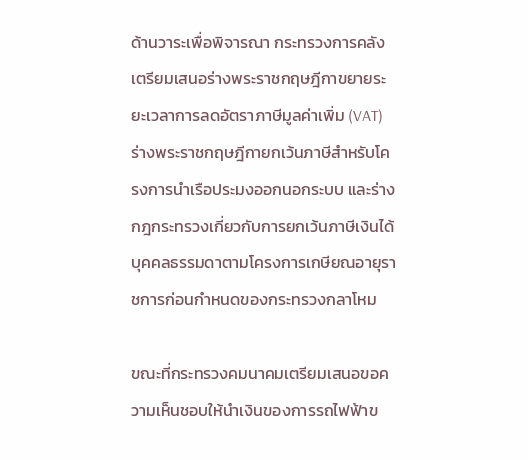ด้านวาระเพื่อพิจารณา กระทรวงการคลังเตรียมเสนอร่างพระราชกฤษฎีกาขยายระยะเวลาการลดอัตราภาษีมูลค่าเพิ่ม (VAT) ร่างพระราชกฤษฎีกายกเว้นภาษีสำหรับโครงการนำเรือประมงออกนอกระบบ และร่างกฎกระทรวงเกี่ยวกับการยกเว้นภาษีเงินได้บุคคลธรรมดาตามโครงการเกษียณอายุราชการก่อนกำหนดของกระทรวงกลาโหม

ขณะที่กระทรวงคมนาคมเตรียมเสนอขอความเห็นชอบให้นำเงินของการรถไฟฟ้าข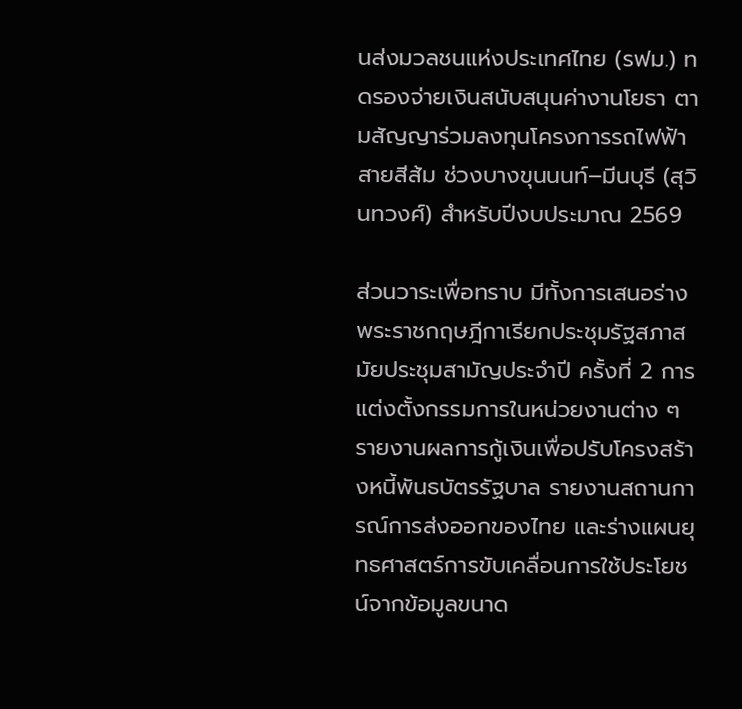นส่งมวลชนแห่งประเทศไทย (รฟม.) ทดรองจ่ายเงินสนับสนุนค่างานโยธา ตามสัญญาร่วมลงทุนโครงการรถไฟฟ้าสายสีส้ม ช่วงบางขุนนนท์–มีนบุรี (สุวินทวงศ์) สำหรับปีงบประมาณ 2569

ส่วนวาระเพื่อทราบ มีทั้งการเสนอร่างพระราชกฤษฎีกาเรียกประชุมรัฐสภาสมัยประชุมสามัญประจำปี ครั้งที่ 2 การแต่งตั้งกรรมการในหน่วยงานต่าง ๆ รายงานผลการกู้เงินเพื่อปรับโครงสร้างหนี้พันธบัตรรัฐบาล รายงานสถานการณ์การส่งออกของไทย และร่างแผนยุทธศาสตร์การขับเคลื่อนการใช้ประโยชน์จากข้อมูลขนาด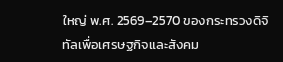ใหญ่ พ.ศ. 2569–2570 ของกระทรวงดิจิทัลเพื่อเศรษฐกิจและสังคม